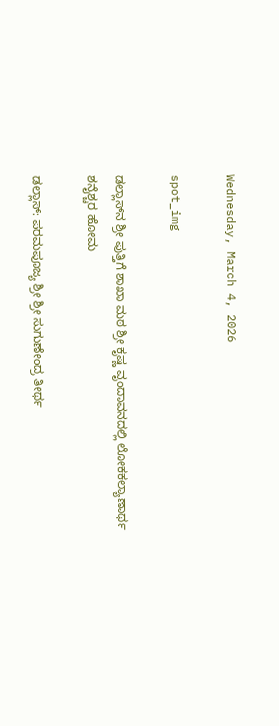Wednesday, March 4, 2026

spot_img

ಡಲ್ಲಾಸ್‌ನ ಶ್ರೀ ಪುತ್ತಿಗೆ ಶಾಖಾ ಮಠ ಶ್ರೀ ಕೃಷ್ಣ ವೃಂದಾವನದಲ್ಲಿ ಲೋಕಕಲ್ಯಾಣಾರ್ಥ ಶನೈಶ್ಚರ ಹೋಮ

ಡಲ್ಲಾಸ್: ಪರಮಪೂಜ್ಯ ಶ್ರೀ ಶ್ರೀ ಸುಗುಣೇಂದ್ರ ತೀರ್ಥ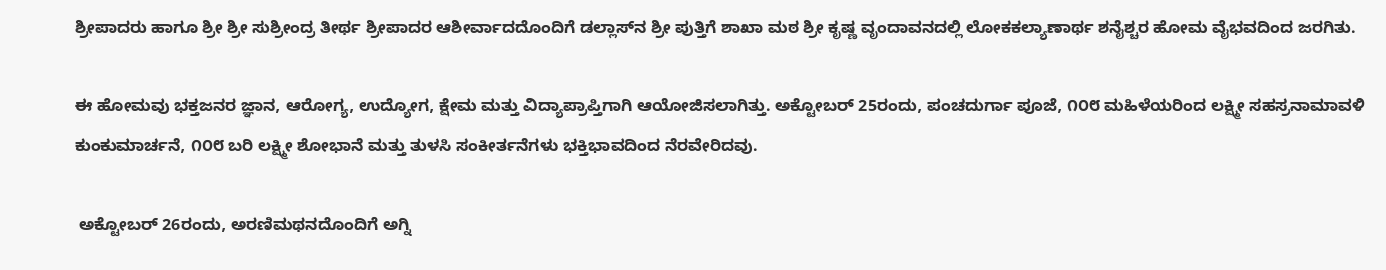ಶ್ರೀಪಾದರು ಹಾಗೂ ಶ್ರೀ ಶ್ರೀ ಸುಶ್ರೀಂದ್ರ ತೀರ್ಥ ಶ್ರೀಪಾದರ ಆಶೀರ್ವಾದದೊಂದಿಗೆ ಡಲ್ಲಾಸ್‌ನ ಶ್ರೀ ಪುತ್ತಿಗೆ ಶಾಖಾ ಮಠ ಶ್ರೀ ಕೃಷ್ಣ ವೃಂದಾವನದಲ್ಲಿ ಲೋಕಕಲ್ಯಾಣಾರ್ಥ ಶನೈಶ್ಚರ ಹೋಮ ವೈಭವದಿಂದ ಜರಗಿತು.

ಈ ಹೋಮವು ಭಕ್ತಜನರ ಜ್ಞಾನ, ಆರೋಗ್ಯ, ಉದ್ಯೋಗ, ಕ್ಷೇಮ ಮತ್ತು ವಿದ್ಯಾಪ್ರಾಪ್ತಿಗಾಗಿ ಆಯೋಜಿಸಲಾಗಿತ್ತು. ಅಕ್ಟೋಬರ್ 25ರಂದು, ಪಂಚದುರ್ಗಾ ಪೂಜೆ, ೧೦೮ ಮಹಿಳೆಯರಿಂದ ಲಕ್ಷ್ಮೀ ಸಹಸ್ರನಾಮಾವಳಿ ಕುಂಕುಮಾರ್ಚನೆ, ೧೦೮ ಬರಿ ಲಕ್ಷ್ಮೀ ಶೋಭಾನೆ ಮತ್ತು ತುಳಸಿ ಸಂಕೀರ್ತನೆಗಳು ಭಕ್ತಿಭಾವದಿಂದ ನೆರವೇರಿದವು.

 ಅಕ್ಟೋಬರ್ 26ರಂದು, ಅರಣಿಮಥನದೊಂದಿಗೆ ಅಗ್ನಿ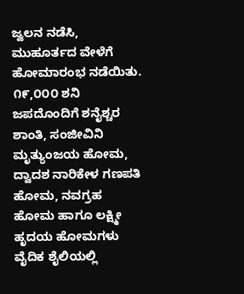ಜ್ವಲನ ನಡೆಸಿ, ಮುಹೂರ್ತದ ವೇಳೆಗೆ ಹೋಮಾರಂಭ ನಡೆಯಿತು. ೧೯,೦೦೦ ಶನಿ ಜಪದೊಂದಿಗೆ ಶನೈಶ್ಚರ ಶಾಂತಿ, ಸಂಜೀವಿನಿ ಮೃತ್ಯುಂಜಯ ಹೋಮ, ದ್ವಾದಶ ನಾರಿಕೇಳ ಗಣಪತಿ ಹೋಮ, ನವಗ್ರಹ ಹೋಮ ಹಾಗೂ ಲಕ್ಷ್ಮೀ ಹೃದಯ ಹೋಮಗಳು ವೈದಿಕ ಶೈಲಿಯಲ್ಲಿ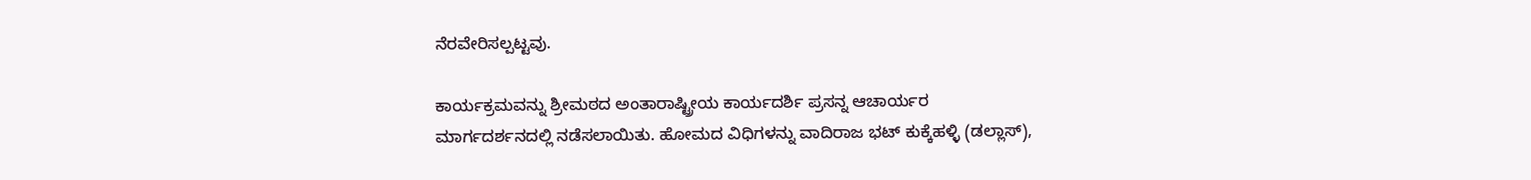ನೆರವೇರಿಸಲ್ಪಟ್ಟವು.

ಕಾರ್ಯಕ್ರಮವನ್ನು ಶ್ರೀಮಠದ ಅಂತಾರಾಷ್ಟ್ರೀಯ ಕಾರ್ಯದರ್ಶಿ ಪ್ರಸನ್ನ ಆಚಾರ್ಯರ ಮಾರ್ಗದರ್ಶನದಲ್ಲಿ ನಡೆಸಲಾಯಿತು. ಹೋಮದ ವಿಧಿಗಳನ್ನು ವಾದಿರಾಜ ಭಟ್ ಕುಕ್ಕೆಹಳ್ಳಿ (ಡಲ್ಲಾಸ್),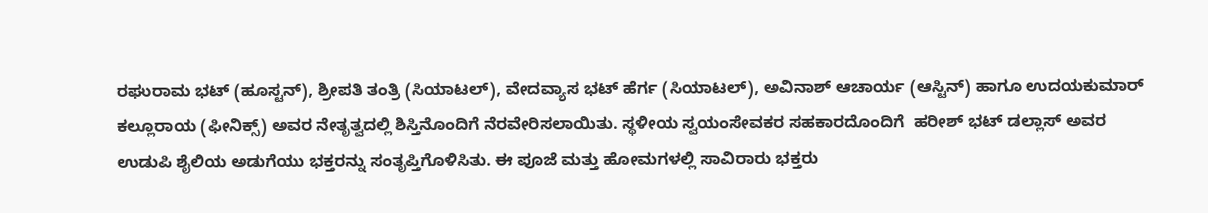ರಘುರಾಮ ಭಟ್ (ಹೂಸ್ಟನ್), ಶ್ರೀಪತಿ ತಂತ್ರಿ (ಸಿಯಾಟಲ್), ವೇದವ್ಯಾಸ ಭಟ್ ಹೆರ್ಗ (ಸಿಯಾಟಲ್), ಅವಿನಾಶ್ ಆಚಾರ್ಯ (ಆಸ್ಟಿನ್) ಹಾಗೂ ಉದಯಕುಮಾರ್ ಕಲ್ಲೂರಾಯ (ಫೀನಿಕ್ಸ್) ಅವರ ನೇತೃತ್ವದಲ್ಲಿ ಶಿಸ್ತಿನೊಂದಿಗೆ ನೆರವೇರಿಸಲಾಯಿತು. ಸ್ಥಳೀಯ ಸ್ವಯಂಸೇವಕರ ಸಹಕಾರದೊಂದಿಗೆ  ಹರೀಶ್ ಭಟ್ ಡಲ್ಲಾಸ್ ಅವರ ಉಡುಪಿ ಶೈಲಿಯ ಅಡುಗೆಯು ಭಕ್ತರನ್ನು ಸಂತೃಪ್ತಿಗೊಳಿಸಿತು. ಈ ಪೂಜೆ ಮತ್ತು ಹೋಮಗಳಲ್ಲಿ ಸಾವಿರಾರು ಭಕ್ತರು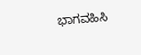ಭಾಗವಹಿಸಿ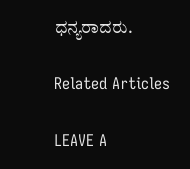ಧನ್ಯರಾದರು.

Related Articles

LEAVE A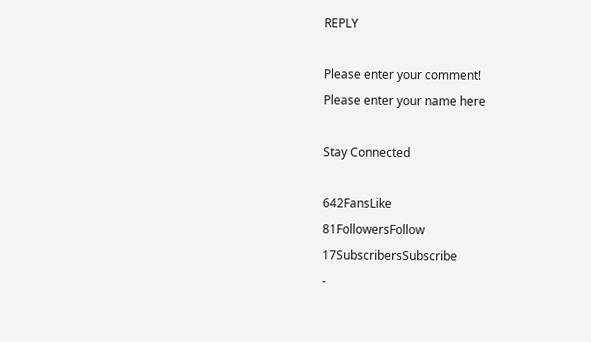REPLY

Please enter your comment!
Please enter your name here

Stay Connected

642FansLike
81FollowersFollow
17SubscribersSubscribe
-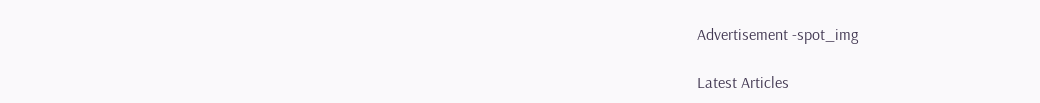Advertisement -spot_img

Latest Articles